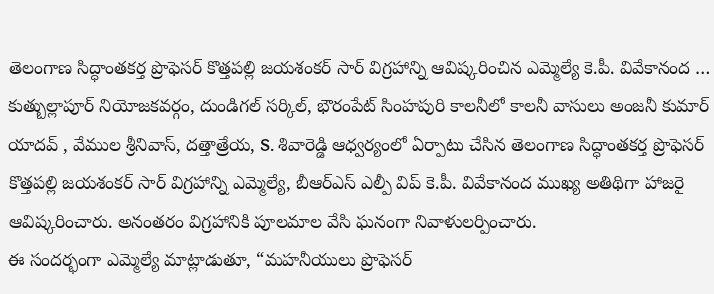తెలంగాణ సిద్ధాంతకర్త ప్రొఫెసర్ కొత్తపల్లి జయశంకర్ సార్ విగ్రహాన్ని ఆవిష్కరించిన ఎమ్మెల్యే కె.పీ. వివేకానంద …
కుత్బుల్లాపూర్ నియోజకవర్గం, దుండిగల్ సర్కిల్, భౌరంపేట్ సింహపురి కాలనీలో కాలనీ వాసులు అంజనీ కుమార్ యాదవ్ , వేముల శ్రీనివాస్, దత్తాత్రేయ, S. శివారెడ్డి ఆధ్వర్యంలో ఏర్పాటు చేసిన తెలంగాణ సిద్ధాంతకర్త ప్రొఫెసర్ కొత్తపల్లి జయశంకర్ సార్ విగ్రహాన్ని ఎమ్మెల్యే, బీఆర్ఎస్ ఎల్పీ విప్ కె.పీ. వివేకానంద ముఖ్య అతిథిగా హాజరై ఆవిష్కరించారు. అనంతరం విగ్రహానికి పూలమాల వేసి ఘనంగా నివాళులర్పించారు.
ఈ సందర్భంగా ఎమ్మెల్యే మాట్లాడుతూ, “మహనీయులు ప్రొఫెసర్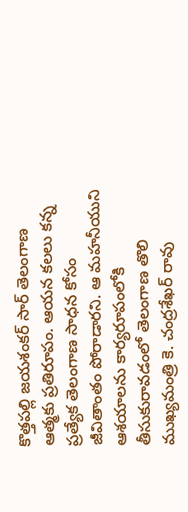కొత్తపల్లి జయశంకర్ సార్ తెలంగాణ ఆత్మకు ప్రతిరూపం. ఆయన కలలు కన్న ప్రత్యేక తెలంగాణ సాధన కోసం జీవితాంతం పోరాడారని. ఆ మహనీయుని ఆశయాలను కార్యరూపంలోకి తీసుకురావడంలో తెలంగాణ తొలి ముఖ్యమంత్రి కె. చంద్రశేఖర్ రావు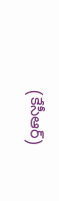(కేసీఆర్)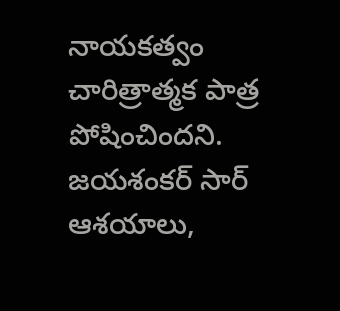నాయకత్వం చారిత్రాత్మక పాత్ర పోషించిందని. జయశంకర్ సార్ ఆశయాలు,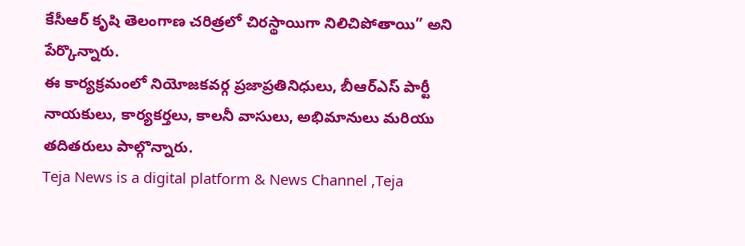కేసీఆర్ కృషి తెలంగాణ చరిత్రలో చిరస్థాయిగా నిలిచిపోతాయి” అని పేర్కొన్నారు.
ఈ కార్యక్రమంలో నియోజకవర్గ ప్రజాప్రతినిధులు, బీఆర్ఎస్ పార్టీ నాయకులు, కార్యకర్తలు, కాలనీ వాసులు, అభిమానులు మరియు తదితరులు పాల్గొన్నారు.
Teja News is a digital platform & News Channel ,Teja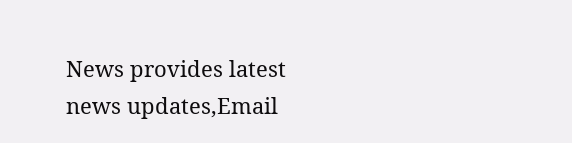News provides latest news updates,Email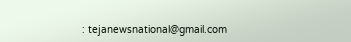: tejanewsnational@gmail.com